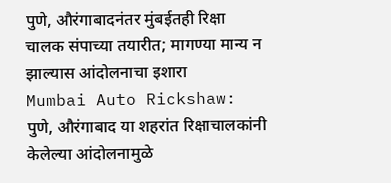पुणे, औरंगाबादनंतर मुंबईतही रिक्षा चालक संपाच्या तयारीत; मागण्या मान्य न झाल्यास आंदोलनाचा इशारा
Mumbai Auto Rickshaw: पुणे, औरंगाबाद या शहरांत रिक्षाचालकांनी केलेल्या आंदोलनामुळे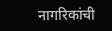नागरिकांची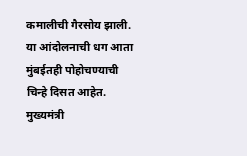कमालीची गैरसोय झाली. या आंदोलनाची धग आता मुंबईतही पोहोचण्याची चिन्हे दिसत आहेत. मुख्यमंत्री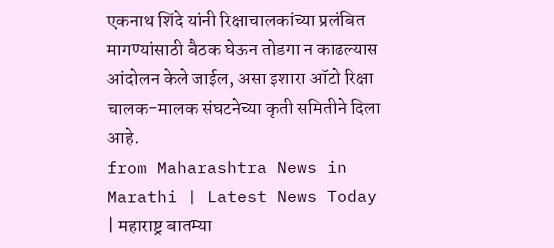एकनाथ शिंदे यांनी रिक्षाचालकांच्या प्रलंबित मागण्यांसाठी बैठक घेऊन तोडगा न काढल्यास आंदोलन केले जाईल, असा इशारा ऑटो रिक्षा चालक-मालक संघटनेच्या कृती समितीने दिला आहे.
from Maharashtra News in Marathi | Latest News Today | महाराष्ट्र बातम्या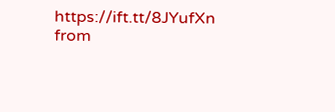https://ift.tt/8JYufXn
from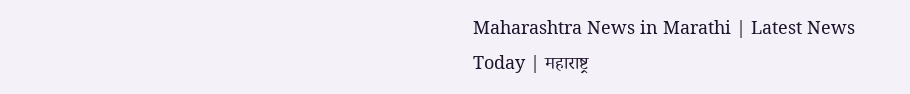Maharashtra News in Marathi | Latest News Today | महाराष्ट्र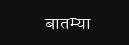बातम्या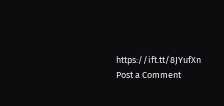https://ift.tt/8JYufXn
Post a Comment